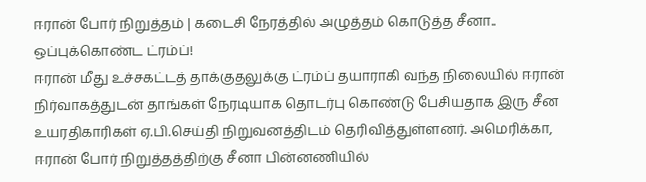ஈரான் போர் நிறுத்தம் | கடைசி நேரத்தில் அழுத்தம் கொடுத்த சீனா.. ஒப்புக்கொண்ட ட்ரம்ப்!
ஈரான் மீது உச்சகட்டத் தாக்குதலுக்கு ட்ரம்ப் தயாராகி வந்த நிலையில் ஈரான் நிர்வாகத்துடன் தாங்கள் நேரடியாக தொடர்பு கொண்டு பேசியதாக இரு சீன உயரதிகாரிகள் ஏ.பி.செய்தி நிறுவனத்திடம் தெரிவித்துள்ளனர். அமெரிக்கா, ஈரான் போர் நிறுத்தத்திற்கு சீனா பின்னணியில்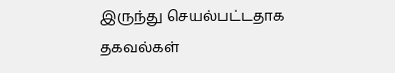இருந்து செயல்பட்டதாக தகவல்கள்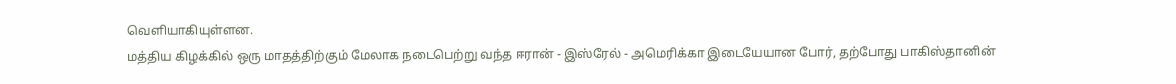வெளியாகியுள்ளன.
மத்திய கிழக்கில் ஒரு மாதத்திற்கும் மேலாக நடைபெற்று வந்த ஈரான் - இஸ்ரேல் - அமெரிக்கா இடையேயான போர், தற்போது பாகிஸ்தானின்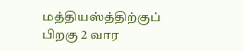மத்தியஸ்த்திற்குப் பிறகு 2 வார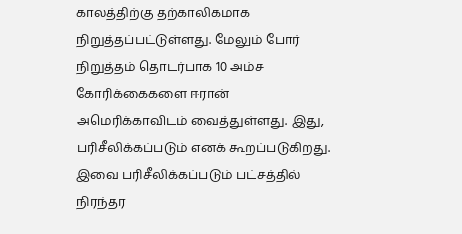காலத்திற்கு தற்காலிகமாக நிறுத்தப்பட்டுள்ளது. மேலும் போர் நிறுத்தம் தொடர்பாக 10 அம்ச கோரிக்கைகளை ஈரான் அமெரிக்காவிடம் வைத்துள்ளது. இது, பரிசீலிக்கப்படும் எனக் கூறப்படுகிறது. இவை பரிசீலிக்கப்படும் பட்சத்தில் நிரந்தர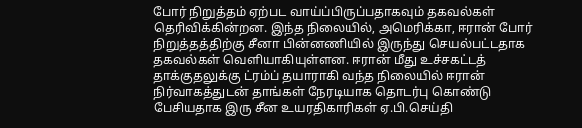போர் நிறுத்தம் ஏற்பட வாய்ப்பிருப்பதாகவும் தகவல்கள் தெரிவிக்கின்றன. இந்த நிலையில், அமெரிக்கா, ஈரான் போர் நிறுத்தத்திற்கு சீனா பின்னணியில் இருந்து செயல்பட்டதாக தகவல்கள் வெளியாகியுள்ளன. ஈரான் மீது உச்சகட்டத் தாக்குதலுக்கு ட்ரம்ப் தயாராகி வந்த நிலையில் ஈரான் நிர்வாகத்துடன் தாங்கள் நேரடியாக தொடர்பு கொண்டு பேசியதாக இரு சீன உயரதிகாரிகள் ஏ.பி.செய்தி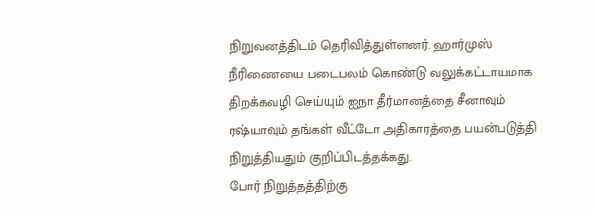நிறுவனத்திடம் தெரிவித்துள்ளனர். ஹார்முஸ் நீரிணையை படைபலம் கொண்டு வலுக்கட்டாயமாக திறக்கவழி செய்யும் ஐநா தீர்மானத்தை சீனாவும் ரஷ்யாவும் தங்கள் வீட்டோ அதிகாரத்தை பயன்படுத்தி நிறுத்தியதும் குறிப்பிடத்தக்கது.
போர் நிறுத்தத்திற்கு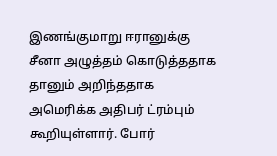இணங்குமாறு ஈரானுக்கு சீனா அழுத்தம் கொடுத்ததாக தானும் அறிந்ததாக அமெரிக்க அதிபர் ட்ரம்பும் கூறியுள்ளார். போர்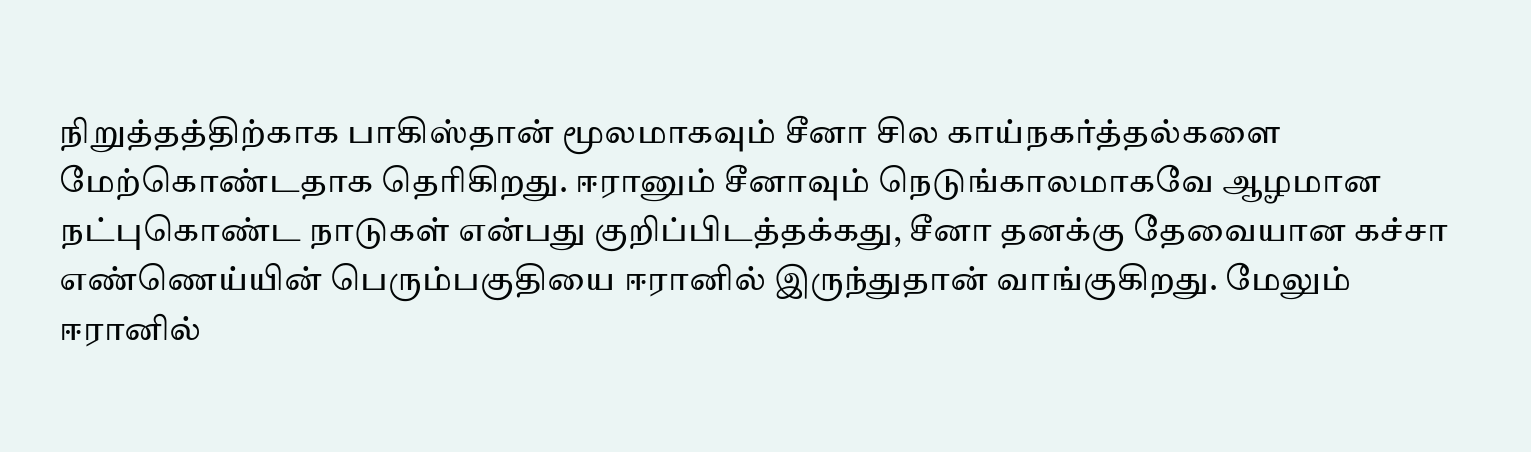நிறுத்தத்திற்காக பாகிஸ்தான் மூலமாகவும் சீனா சில காய்நகர்த்தல்களை மேற்கொண்டதாக தெரிகிறது. ஈரானும் சீனாவும் நெடுங்காலமாகவே ஆழமான நட்புகொண்ட நாடுகள் என்பது குறிப்பிடத்தக்கது, சீனா தனக்கு தேவையான கச்சா எண்ணெய்யின் பெரும்பகுதியை ஈரானில் இருந்துதான் வாங்குகிறது. மேலும் ஈரானில்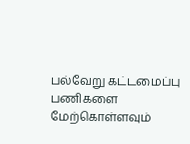பல்வேறு கட்டமைப்பு பணிகளை மேற்கொள்ளவும்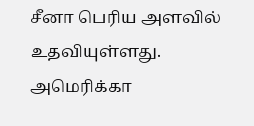சீனா பெரிய அளவில் உதவியுள்ளது. அமெரிக்கா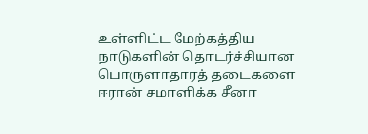உள்ளிட்ட மேற்கத்திய நாடுகளின் தொடர்ச்சியான பொருளாதாரத் தடைகளை ஈரான் சமாளிக்க சீனா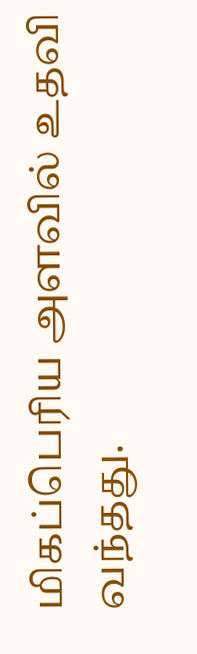மிகப்பெரிய அளவில் உதவி வந்தது.